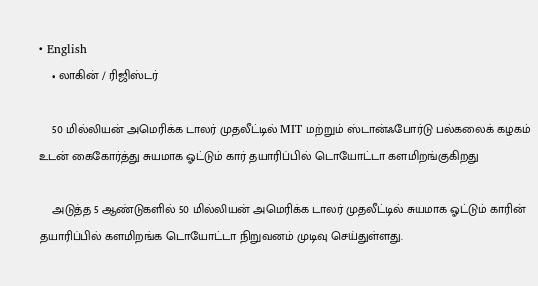• English
    • லாகின் / ரிஜிஸ்டர்

    50 மில்லியன் அமெரிக்க டாலர் முதலீட்டில் MIT மற்றும் ஸ்டான்ஃபோர்டு பல்கலைக் கழகம் உடன் கைகோர்த்து சுயமாக ஓட்டும் கார் தயாரிப்பில் டொயோட்டா களமிறங்குகிறது

    அடுத்த 5 ஆண்டுகளில் 50 மில்லியன் அமெரிக்க டாலர் முதலீட்டில் சுயமாக ஓட்டும் காரின் தயாரிப்பில் களமிறங்க டொயோட்டா நிறுவனம் முடிவு செய்துள்ளது.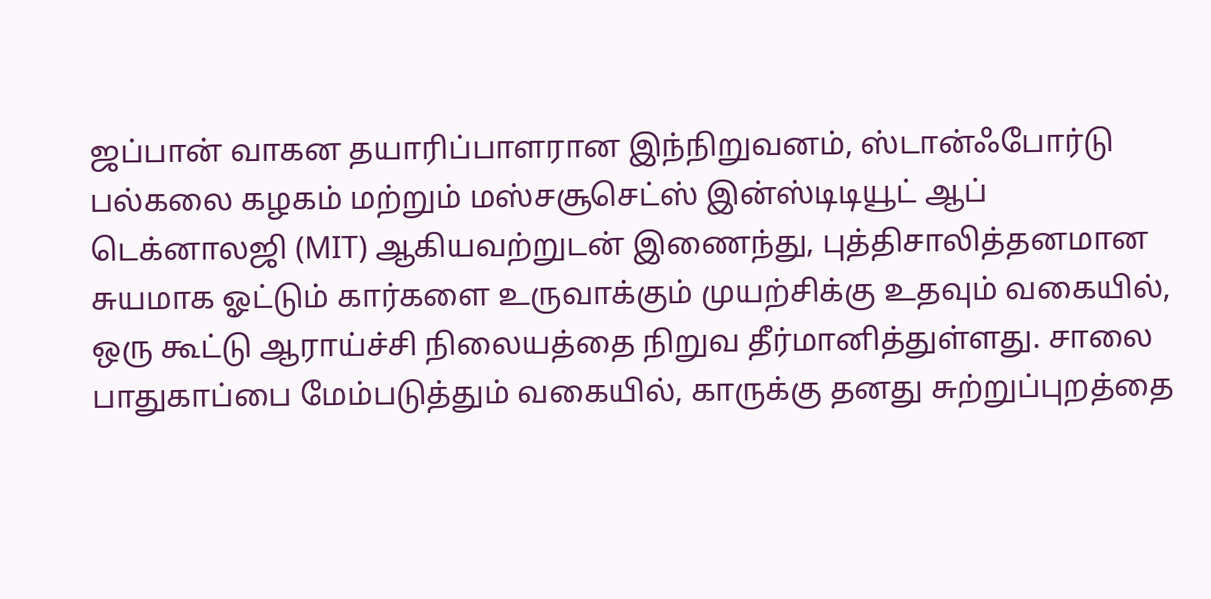ஜப்பான் வாகன தயாரிப்பாளரான இந்நிறுவனம், ஸ்டான்ஃபோர்டு பல்கலை கழகம் மற்றும் மஸ்சசூசெட்ஸ் இன்ஸ்டிடியூட் ஆப் டெக்னாலஜி (MIT) ஆகியவற்றுடன் இணைந்து, புத்திசாலித்தனமான சுயமாக ஓட்டும் கார்களை உருவாக்கும் முயற்சிக்கு உதவும் வகையில், ஒரு கூட்டு ஆராய்ச்சி நிலையத்தை நிறுவ தீர்மானித்துள்ளது. சாலை பாதுகாப்பை மேம்படுத்தும் வகையில், காருக்கு தனது சுற்றுப்புறத்தை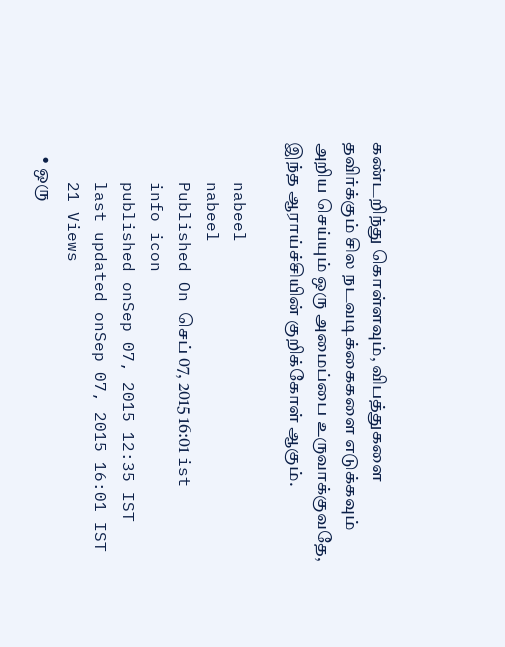கண்டறிந்து கொள்ளவும், விபத்துகளை தவிர்க்கும் சில நடவடிக்கைகளை எடுக்கவும் அறிய செய்யும் ஒரு அமைப்பை உருவாக்குவதே, இந்த ஆராய்ச்சியின் குறிக்கோள் ஆகும்.

    nabeel
    nabeel
    Published On செப் 07, 2015 16:01 ist
    info icon
    published onSep 07, 2015 12:35 IST
    last updated onSep 07, 2015 16:01 IST
    21 Views
    • ஒரு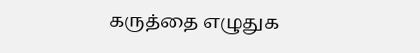கருத்தை எழுதுக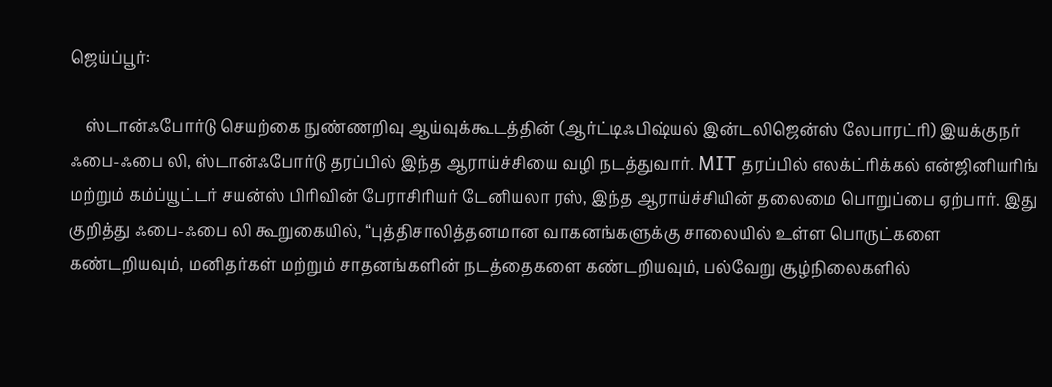ஜெய்ப்பூர்:

    ஸ்டான்ஃபோர்டு செயற்கை நுண்ணறிவு ஆய்வுக்கூடத்தின் (ஆர்ட்டிஃபிஷ்யல் இன்டலிஜென்ஸ் லேபாரட்ரி) இயக்குநர் ஃபை-ஃபை லி, ஸ்டான்ஃபோர்டு தரப்பில் இந்த ஆராய்ச்சியை வழி நடத்துவார். MIT தரப்பில் எலக்ட்ரிக்கல் என்ஜினியரிங் மற்றும் கம்ப்யூட்டர் சயன்ஸ் பிரிவின் பேராசிரியர் டேனியலா ரஸ், இந்த ஆராய்ச்சியின் தலைமை பொறுப்பை ஏற்பார். இது குறித்து ஃபை-ஃபை லி கூறுகையில், “புத்திசாலித்தனமான வாகனங்களுக்கு சாலையில் உள்ள பொருட்களை கண்டறியவும், மனிதர்கள் மற்றும் சாதனங்களின் நடத்தைகளை கண்டறியவும், பல்வேறு சூழ்நிலைகளில்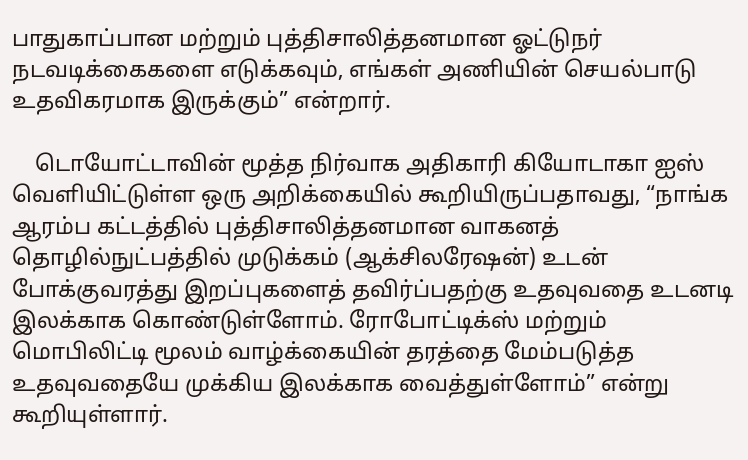பாதுகாப்பான மற்றும் புத்திசாலித்தனமான ஓட்டுநர் நடவடிக்கைகளை எடுக்கவும், எங்கள் அணியின் செயல்பாடு உதவிகரமாக இருக்கும்” என்றார்.

    டொயோட்டாவின் மூத்த நிர்வாக அதிகாரி கியோடாகா ஐஸ் வெளியிட்டுள்ள ஒரு அறிக்கையில் கூறியிருப்பதாவது, “நாங்க ஆரம்ப கட்டத்தில் புத்திசாலித்தனமான வாகனத் தொழில்நுட்பத்தில் முடுக்கம் (ஆக்சிலரேஷன்) உடன் போக்குவரத்து இறப்புகளைத் தவிர்ப்பதற்கு உதவுவதை உடனடி இலக்காக கொண்டுள்ளோம். ரோபோட்டிக்ஸ் மற்றும் மொபிலிட்டி மூலம் வாழ்க்கையின் தரத்தை மேம்படுத்த உதவுவதையே முக்கிய இலக்காக வைத்துள்ளோம்” என்று கூறியுள்ளார்.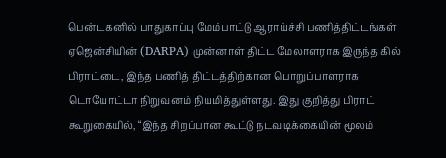பென்டகனில் பாதுகாப்பு மேம்பாட்டு ஆராய்ச்சி பணித்திட்டங்கள் ஏஜென்சியின் (DARPA) முன்னாள் திட்ட மேலாளராக இருந்த கில் பிராட்டை, இந்த பணித் திட்டத்திற்கான பொறுப்பாளராக டொயோட்டா நிறுவனம் நியமித்துள்ளது. இது குறித்து பிராட் கூறுகையில், “இந்த சிறப்பான கூட்டு நடவடிக்கையின் மூலம்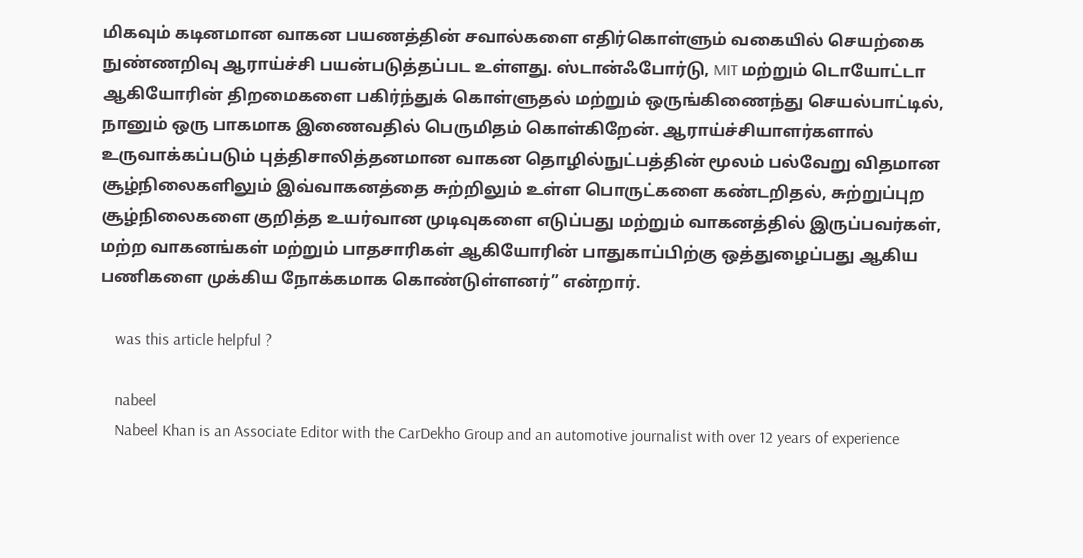மிகவும் கடினமான வாகன பயணத்தின் சவால்களை எதிர்கொள்ளும் வகையில் செயற்கை நுண்ணறிவு ஆராய்ச்சி பயன்படுத்தப்பட உள்ளது. ஸ்டான்ஃபோர்டு, MIT மற்றும் டொயோட்டா ஆகியோரின் திறமைகளை பகிர்ந்துக் கொள்ளுதல் மற்றும் ஒருங்கிணைந்து செயல்பாட்டில், நானும் ஒரு பாகமாக இணைவதில் பெருமிதம் கொள்கிறேன். ஆராய்ச்சியாளர்களால் உருவாக்கப்படும் புத்திசாலித்தனமான வாகன தொழில்நுட்பத்தின் மூலம் பல்வேறு விதமான சூழ்நிலைகளிலும் இவ்வாகனத்தை சுற்றிலும் உள்ள பொருட்களை கண்டறிதல், சுற்றுப்புற சூழ்நிலைகளை குறித்த உயர்வான முடிவுகளை எடுப்பது மற்றும் வாகனத்தில் இருப்பவர்கள், மற்ற வாகனங்கள் மற்றும் பாதசாரிகள் ஆகியோரின் பாதுகாப்பிற்கு ஒத்துழைப்பது ஆகிய பணிகளை முக்கிய நோக்கமாக கொண்டுள்ளனர்” என்றார்.

    was this article helpful ?

    nabeel
    Nabeel Khan is an Associate Editor with the CarDekho Group and an automotive journalist with over 12 years of experience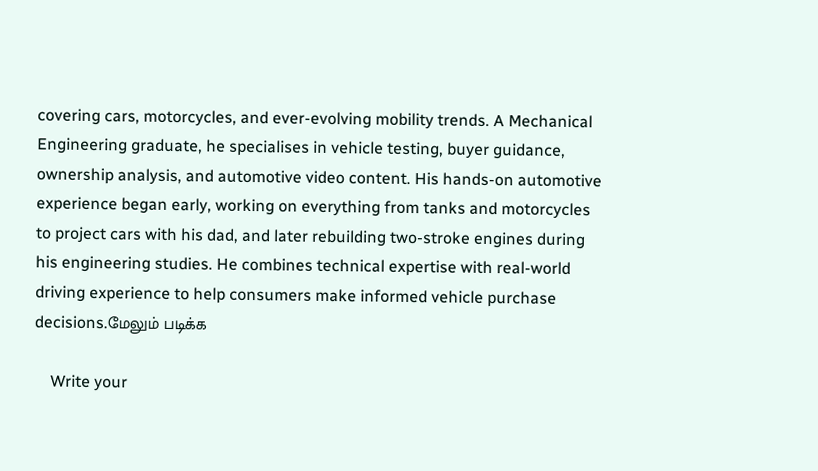covering cars, motorcycles, and ever-evolving mobility trends. A Mechanical Engineering graduate, he specialises in vehicle testing, buyer guidance, ownership analysis, and automotive video content. His hands-on automotive experience began early, working on everything from tanks and motorcycles to project cars with his dad, and later rebuilding two-stroke engines during his engineering studies. He combines technical expertise with real-world driving experience to help consumers make informed vehicle purchase decisions.மேலும் படிக்க

    Write your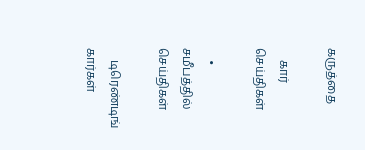கருத்தை

    கார் செய்திகள்

    • சமீபத்தில் செய்திகள்

    டிரெண்டிங் கார்கள்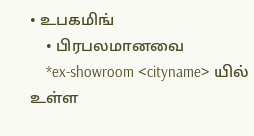• உபகமிங்
    • பிரபலமானவை
    *ex-showroom <cityname> யில் உள்ள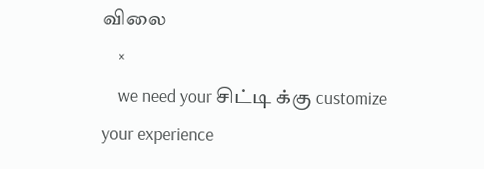விலை
    ×
    we need your சிட்டி க்கு customize your experience